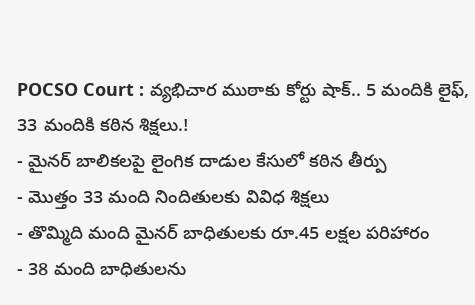POCSO Court : వ్యభిచార ముఠాకు కోర్టు షాక్.. 5 మందికి లైఫ్, 33 మందికి కఠిన శిక్షలు.!
- మైనర్ బాలికలపై లైంగిక దాడుల కేసులో కఠిన తీర్పు
- మొత్తం 33 మంది నిందితులకు వివిధ శిక్షలు
- తొమ్మిది మంది మైనర్ బాధితులకు రూ.45 లక్షల పరిహారం
- 38 మంది బాధితులను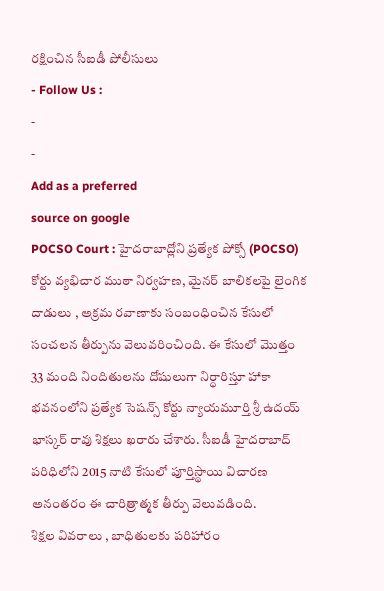రక్షించిన సీఐడీ పోలీసులు
- Follow Us :
-
-
Add as a preferred
source on google
POCSO Court : హైదరాబాద్లోని ప్రత్యేక పోక్సో (POCSO) కోర్టు వ్యభిచార ముఠా నిర్వహణ, మైనర్ బాలికలపై లైంగిక దాడులు , అక్రమ రవాణాకు సంబంధించిన కేసులో సంచలన తీర్పును వెలువరించింది. ఈ కేసులో మొత్తం 33 మంది నిందితులను దోషులుగా నిర్ధారిస్తూ హాకా భవనంలోని ప్రత్యేక సెషన్స్ కోర్టు న్యాయమూర్తి శ్రీ ఉదయ్ భాస్కర్ రావు శిక్షలు ఖరారు చేశారు. సీఐడీ హైదరాబాద్ పరిధిలోని 2015 నాటి కేసులో పూర్తిస్థాయి విచారణ అనంతరం ఈ చారిత్రాత్మక తీర్పు వెలువడింది.
శిక్షల వివరాలు , బాధితులకు పరిహారం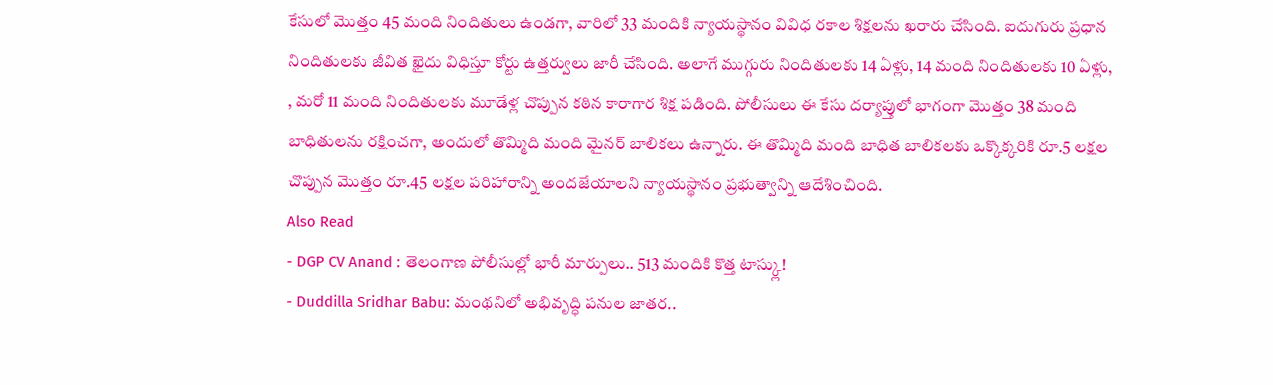కేసులో మొత్తం 45 మంది నిందితులు ఉండగా, వారిలో 33 మందికి న్యాయస్థానం వివిధ రకాల శిక్షలను ఖరారు చేసింది. ఐదుగురు ప్రధాన నిందితులకు జీవిత ఖైదు విధిస్తూ కోర్టు ఉత్తర్వులు జారీ చేసింది. అలాగే ముగ్గురు నిందితులకు 14 ఏళ్లు, 14 మంది నిందితులకు 10 ఏళ్లు, , మరో 11 మంది నిందితులకు మూడేళ్ల చొప్పున కఠిన కారాగార శిక్ష పడింది. పోలీసులు ఈ కేసు దర్యాప్తులో భాగంగా మొత్తం 38 మంది బాధితులను రక్షించగా, అందులో తొమ్మిది మంది మైనర్ బాలికలు ఉన్నారు. ఈ తొమ్మిది మంది బాధిత బాలికలకు ఒక్కొక్కరికి రూ.5 లక్షల చొప్పున మొత్తం రూ.45 లక్షల పరిహారాన్ని అందజేయాలని న్యాయస్థానం ప్రభుత్వాన్ని ఆదేశించింది.
Also Read
- DGP CV Anand : తెలంగాణ పోలీసుల్లో భారీ మార్పులు.. 513 మందికి కొత్త టాస్క్లు!
- Duddilla Sridhar Babu: మంథనిలో అభివృద్ధి పనుల జాతర..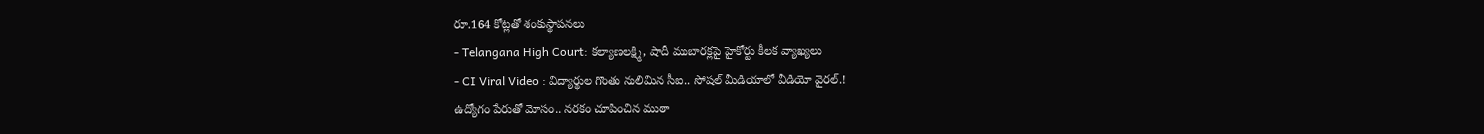రూ.164 కోట్లతో శంకుస్థాపనలు
- Telangana High Court: కల్యాణలక్ష్మి, షాదీ ముబారక్లపై హైకోర్టు కీలక వ్యాఖ్యలు
- CI Viral Video : విద్యార్థుల గొంతు నులిమిన సీఐ.. సోషల్ మీడియాలో వీడియో వైరల్.!
ఉద్యోగం పేరుతో మోసం.. నరకం చూపించిన ముఠా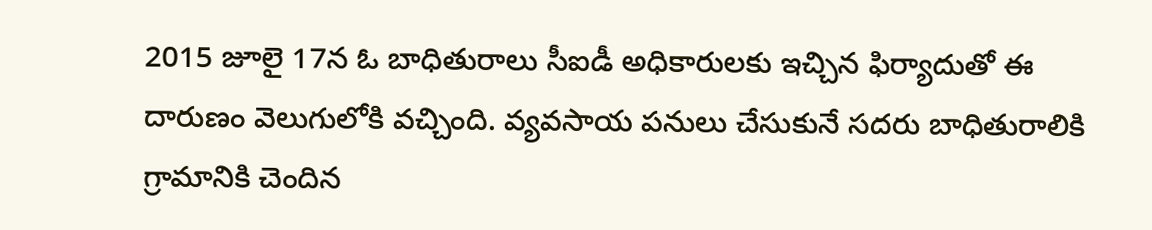2015 జూలై 17న ఓ బాధితురాలు సీఐడీ అధికారులకు ఇచ్చిన ఫిర్యాదుతో ఈ దారుణం వెలుగులోకి వచ్చింది. వ్యవసాయ పనులు చేసుకునే సదరు బాధితురాలికి గ్రామానికి చెందిన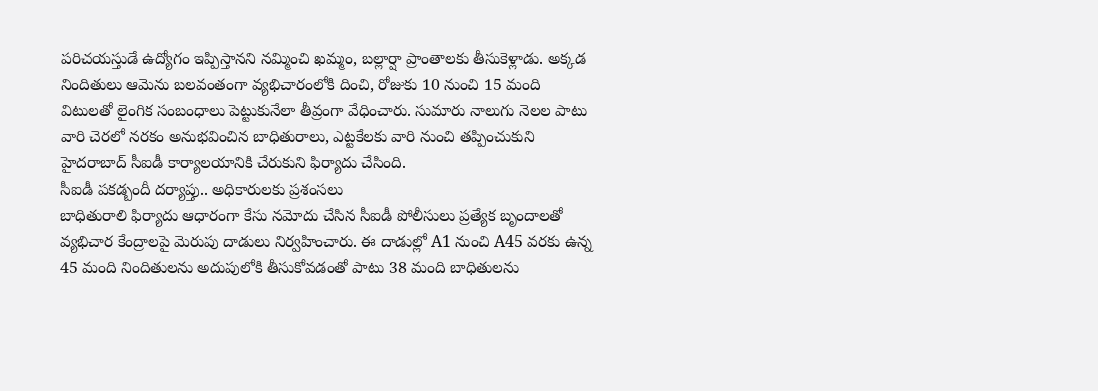పరిచయస్తుడే ఉద్యోగం ఇప్పిస్తానని నమ్మించి ఖమ్మం, బల్లార్షా ప్రాంతాలకు తీసుకెళ్లాడు. అక్కడ నిందితులు ఆమెను బలవంతంగా వ్యభిచారంలోకి దించి, రోజుకు 10 నుంచి 15 మంది విటులతో లైంగిక సంబంధాలు పెట్టుకునేలా తీవ్రంగా వేధించారు. సుమారు నాలుగు నెలల పాటు వారి చెరలో నరకం అనుభవించిన బాధితురాలు, ఎట్టకేలకు వారి నుంచి తప్పించుకుని హైదరాబాద్ సీఐడీ కార్యాలయానికి చేరుకుని ఫిర్యాదు చేసింది.
సీఐడీ పకడ్బందీ దర్యాప్తు.. అధికారులకు ప్రశంసలు
బాధితురాలి ఫిర్యాదు ఆధారంగా కేసు నమోదు చేసిన సీఐడీ పోలీసులు ప్రత్యేక బృందాలతో వ్యభిచార కేంద్రాలపై మెరుపు దాడులు నిర్వహించారు. ఈ దాడుల్లో A1 నుంచి A45 వరకు ఉన్న 45 మంది నిందితులను అదుపులోకి తీసుకోవడంతో పాటు 38 మంది బాధితులను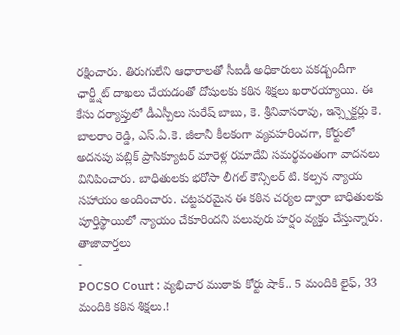రక్షించారు. తిరుగులేని ఆధారాలతో సీఐడీ అధికారులు పకడ్బందీగా ఛార్జ్షీట్ దాఖలు చేయడంతో దోషులకు కఠిన శిక్షలు ఖరారయ్యాయి. ఈ కేసు దర్యాప్తులో డీఎస్పీలు సురేష్ బాబు, కె. శ్రీనివాసరావు, ఇన్స్పెక్టర్లు కె. బాలరాం రెడ్డి, ఎస్.ఏ.కె. జీలానీ కీలకంగా వ్యవహరించగా, కోర్టులో అదనపు పబ్లిక్ ప్రాసిక్యూటర్ మారెళ్ల రమాదేవి సమర్థవంతంగా వాదనలు వినిపించారు. బాధితులకు భరోసా లీగల్ కౌన్సిలర్ టి. కల్పన న్యాయ సహాయం అందించారు. చట్టపరమైన ఈ కఠిన చర్యల ద్వారా బాధితులకు పూర్తిస్థాయిలో న్యాయం చేకూరిందని పలువురు హర్షం వ్యక్తం చేస్తున్నారు.
తాజావార్తలు
-
POCSO Court : వ్యభిచార ముఠాకు కోర్టు షాక్.. 5 మందికి లైఫ్, 33 మందికి కఠిన శిక్షలు.!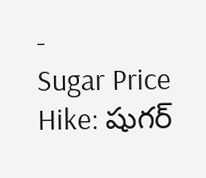-
Sugar Price Hike: షుగర్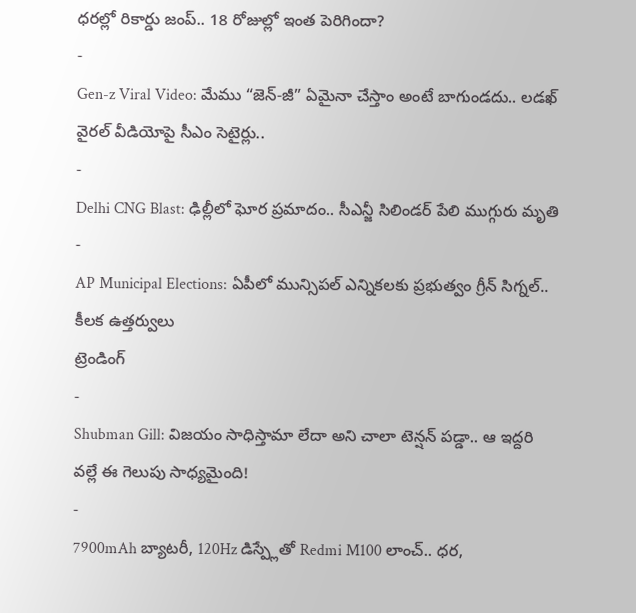ధరల్లో రికార్డు జంప్.. 18 రోజుల్లో ఇంత పెరిగిందా?
-
Gen-z Viral Video: మేము “జెన్-జీ” ఏమైనా చేస్తాం అంటే బాగుండదు.. లడఖ్ వైరల్ వీడియోపై సీఎం సెటైర్లు..
-
Delhi CNG Blast: ఢిల్లీలో ఘోర ప్రమాదం.. సీఎన్జీ సిలిండర్ పేలి ముగ్గురు మృతి
-
AP Municipal Elections: ఏపీలో మున్సిపల్ ఎన్నికలకు ప్రభుత్వం గ్రీన్ సిగ్నల్.. కీలక ఉత్తర్వులు
ట్రెండింగ్
-
Shubman Gill: విజయం సాధిస్తామా లేదా అని చాలా టెన్షన్ పడ్డా.. ఆ ఇద్దరి వల్లే ఈ గెలుపు సాధ్యమైంది!
-
7900mAh బ్యాటరీ, 120Hz డిస్ప్లేతో Redmi M100 లాంచ్.. ధర,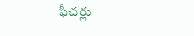ఫీచర్లు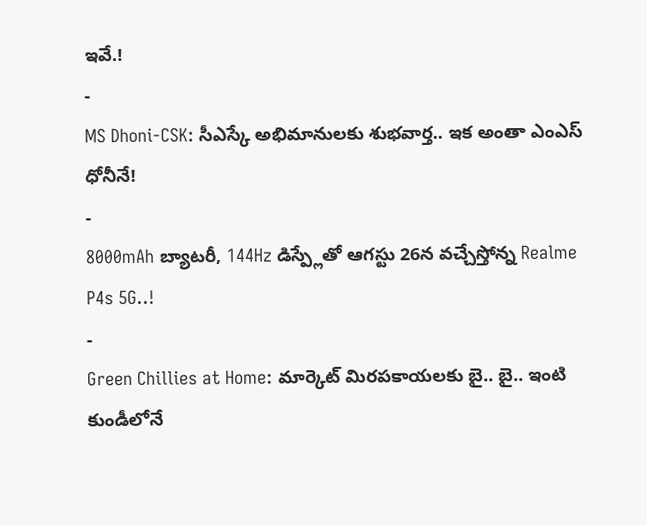ఇవే.!
-
MS Dhoni-CSK: సీఎస్కే అభిమానులకు శుభవార్త.. ఇక అంతా ఎంఎస్ ధోనీనే!
-
8000mAh బ్యాటరీ, 144Hz డిస్ప్లేతో ఆగస్టు 26న వచ్చేస్తోన్న Realme P4s 5G..!
-
Green Chillies at Home: మార్కెట్ మిరపకాయలకు బై.. బై.. ఇంటి కుండీలోనే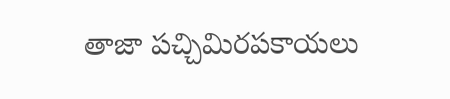తాజా పచ్చిమిరపకాయలు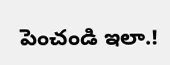పెంచండి ఇలా.!